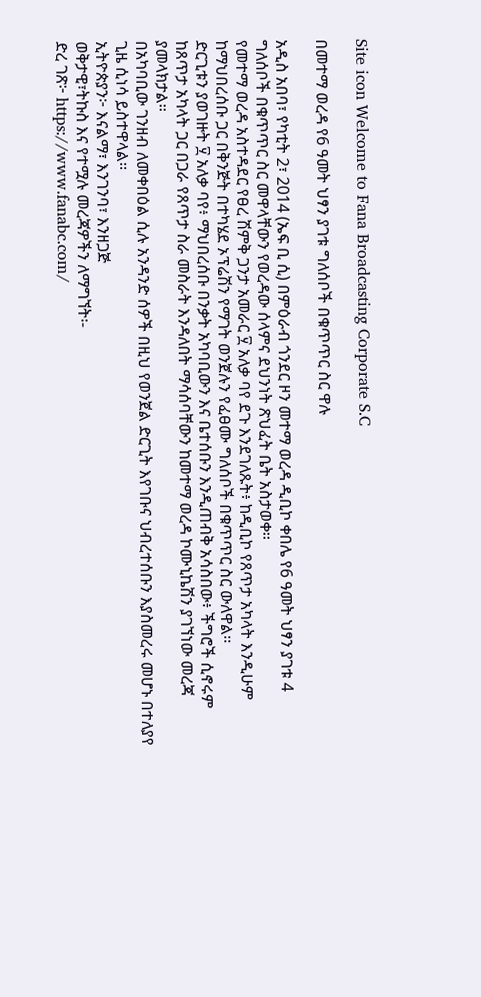Site icon Welcome to Fana Broadcasting Corporate S.C

በመተማ ወረዳ የ6 ዓመት ህፃን ያገቱ ግለሰቦች በቁጥጥር ስር ዋሉ

አዲስ አበባ፣ የካቲት 2፣ 2014 (ኤፍ ቢ ሲ) በምዕራብ ጎንደር ዞን መተማ ወረዳ ዲቢኮ ቀበሌ የ6 ዓመት ህፃን ያገቱ 4 ግለሰቦች በቁጥጥር ስር መዋላቸውን የወረዳው ሰላምና ደህንነት ጽህፈት ቤት አስታወቀ፡፡
የመተማ ወረዳ አስተዳደር የፀረ ሽምቅ ጋንታ አመራር ፶ አለቃ ባየ ደጉ እንደገለጹት፥ ከዲቢኮ የጸጥታ አካላት እንዲሁም ከማህበረሰቡ ጋር በቅንጅት በተካሄደ ኦፕሬሽን የማገት ወንጀሉን የፈፀሙ ግለሰቦች በቁጥጥር ስር ውለዋል፡፡
ድርጊቱን ያወገዙት ፶ አለቃ ባየ፥ ማህበረሰቡ በንቃት አካባቢውን እና ቤተሰቡን እንዲጠብቅ አሳስበው፥ ችግሮች ሲኖሩም ከጸጥታ አካላት ጋር በጋራ የጸጥታ ስራ መስራት እንዳለበት ማሳሰባቸውን ከመተማ ወረዳ ኮሙኒኬሽን ያገኘነው መረጃ ያመላክታል፡፡
በአካባቢው ገንዘብ ለመቀበዕል ሲሉ አንዳንድ ሰዎች በዚህ የወንጀል ድርጊት እየገቡና ህብረተሰቡን እያስመረሩ መሆኑ በተለያየ ጊዜ ሲነሳ ይስተዋላል፡፡
ኢትዮጵያን፦ እናልማ፣ እንገንባ፣ እንዘጋጅ
ወቅታዊ፣ትኩስ እና የተሟሉ መረጃዎችን ለማግኘት፡-
ድረ ገጽ፦ https://www.fanabc.com/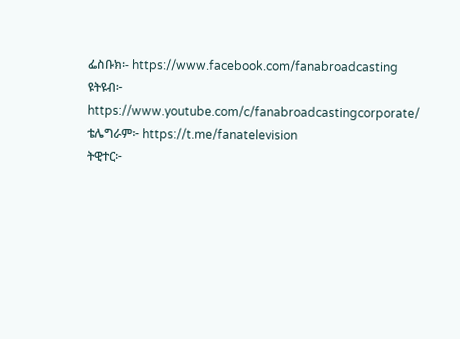ፌስቡክ፡- https://www.facebook.com/fanabroadcasting
ዩትዩብ፦ https://www.youtube.com/c/fanabroadcastingcorporate/
ቴሌግራም፦ https://t.me/fanatelevision
ትዊተር፦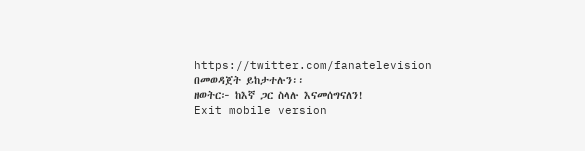https://twitter.com/fanatelevision በመወዳጀት ይከታተሉን፡፡
ዘወትር፦ ከእኛ ጋር ስላሉ እናመሰግናለን!
Exit mobile version